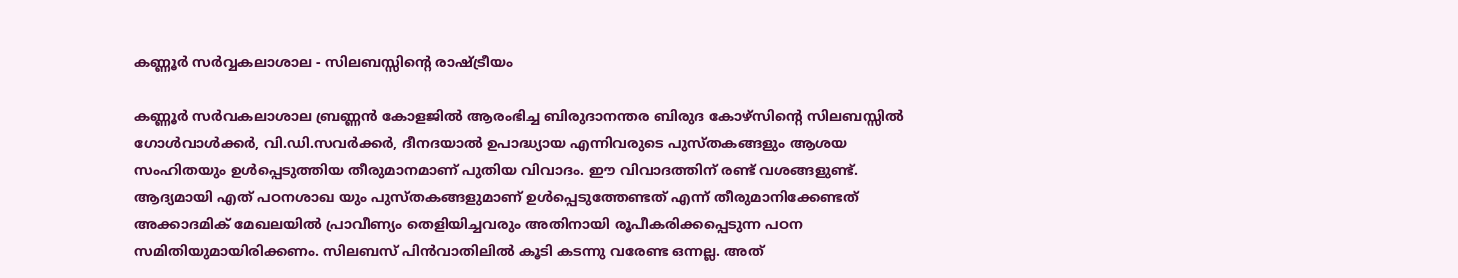കണ്ണൂർ സർവ്വകലാശാല - സിലബസ്സിൻ്റെ രാഷ്ട്രീയം

കണ്ണൂർ സർവകലാശാല ബ്രണ്ണൻ കോളജിൽ ആരംഭിച്ച ബിരുദാനന്തര ബിരുദ കോഴ്സിൻ്റെ സിലബസ്സിൽ ഗോൾവാൾക്കർ, വി.ഡി.സവർക്കർ, ദീനദയാൽ ഉപാദ്ധ്യായ എന്നിവരുടെ പുസ്തകങ്ങളും ആശയ സംഹിതയും ഉൾപ്പെടുത്തിയ തീരുമാനമാണ് പുതിയ വിവാദം. ഈ വിവാദത്തിന് രണ്ട് വശങ്ങളുണ്ട്. ആദ്യമായി എത് പഠനശാഖ യും പുസ്തകങ്ങളുമാണ് ഉൾപ്പെടുത്തേണ്ടത് എന്ന് തീരുമാനിക്കേണ്ടത് അക്കാദമിക് മേഖലയിൽ പ്രാവീണ്യം തെളിയിച്ചവരും അതിനായി രൂപീകരിക്കപ്പെടുന്ന പഠന സമിതിയുമായിരിക്കണം. സിലബസ് പിൻവാതിലിൽ കൂടി കടന്നു വരേണ്ട ഒന്നല്ല. അത്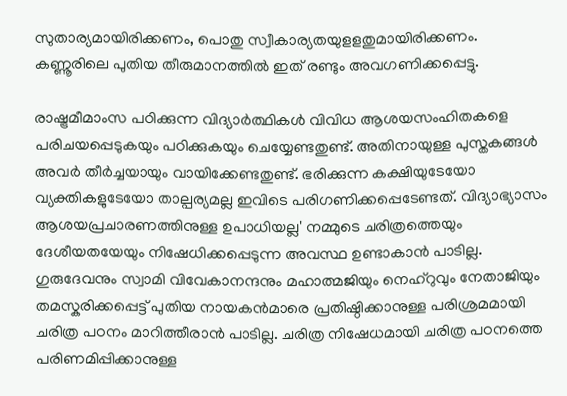സുതാര്യമായിരിക്കണം, പൊതു സ്വീകാര്യതയുളളതുമായിരിക്കണം. കണ്ണൂരിലെ പുതിയ തീരുമാനത്തിൽ ഇത് രണ്ടും അവഗണിക്കപ്പെട്ടു.

രാഷ്ട്രമീമാംസ പഠിക്കുന്ന വിദ്യാർത്ഥികൾ വിവിധ ആശയസംഹിതകളെ പരിചയപ്പെടുകയും പഠിക്കുകയും ചെയ്യേണ്ടതുണ്ട്. അതിനായുള്ള പുസ്തകങ്ങൾ അവർ തീർച്ചയായും വായിക്കേണ്ടതുണ്ട്. ഭരിക്കുന്ന കക്ഷിയുടേയോ വ്യക്തികളുടേയോ താല്പര്യമല്ല ഇവിടെ പരിഗണിക്കപ്പെടേണ്ടത്. വിദ്യാഭ്യാസം ആശയപ്രചാരണത്തിനുള്ള ഉപാധിയല്ല' നമ്മുടെ ചരിത്രത്തെയും ദേശീയതയേയും നിഷേധിക്കപ്പെടുന്ന അവസ്ഥ ഉണ്ടാകാൻ പാടില്ല. ഗുരുദേവനും സ്വാമി വിവേകാനന്ദനും മഹാത്മജിയും നെഹ്റുവും നേതാജിയും തമസ്കരിക്കപ്പെട്ട് പുതിയ നായകൻമാരെ പ്രതിഷ്ഠിക്കാനുള്ള പരിശ്രമമായി ചരിത്ര പഠനം മാറിത്തീരാൻ പാടില്ല. ചരിത്ര നിഷേധമായി ചരിത്ര പഠനത്തെ പരിണമിപ്പിക്കാനുള്ള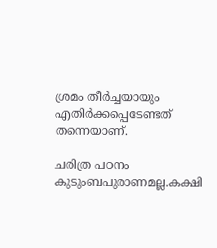ശ്രമം തീർച്ചയായും എതിർക്കപ്പെടേണ്ടത് തന്നെയാണ്.

ചരിത്ര പഠനം കുടുംബപുരാണമല്ല.കക്ഷി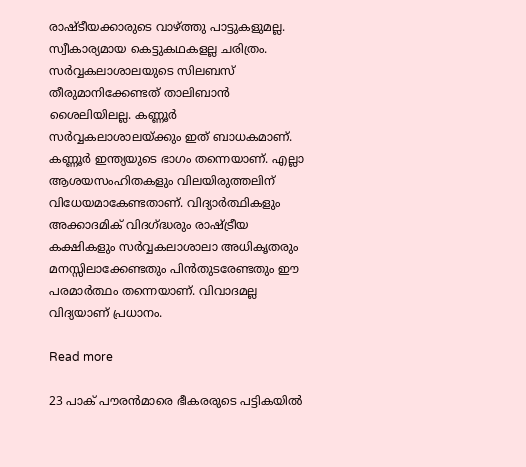രാഷ്ടീയക്കാരുടെ വാഴ്ത്തു പാട്ടുകളുമല്ല. സ്വീകാര്യമായ കെട്ടുകഥകളല്ല ചരിത്രം. സർവ്വകലാശാലയുടെ സിലബസ് തീരുമാനിക്കേണ്ടത് താലിബാൻ ശൈലിയിലല്ല. കണ്ണൂർ സർവ്വകലാശാലയ്ക്കും ഇത് ബാധകമാണ്. കണ്ണൂർ ഇന്ത്യയുടെ ഭാഗം തന്നെയാണ്. എല്ലാ ആശയസംഹിതകളും വിലയിരുത്തലിന് വിധേയമാകേണ്ടതാണ്. വിദ്യാർത്ഥികളും അക്കാദമിക് വിദഗ്ദ്ധരും രാഷ്ട്രീയ കക്ഷികളും സർവ്വകലാശാലാ അധികൃതരും മനസ്സിലാക്കേണ്ടതും പിൻതുടരേണ്ടതും ഈ പരമാർത്ഥം തന്നെയാണ്. വിവാദമല്ല വിദ്യയാണ് പ്രധാനം.

Read more

23 പാക് പൗരന്‍മാരെ ഭീകരരുടെ പട്ടികയില്‍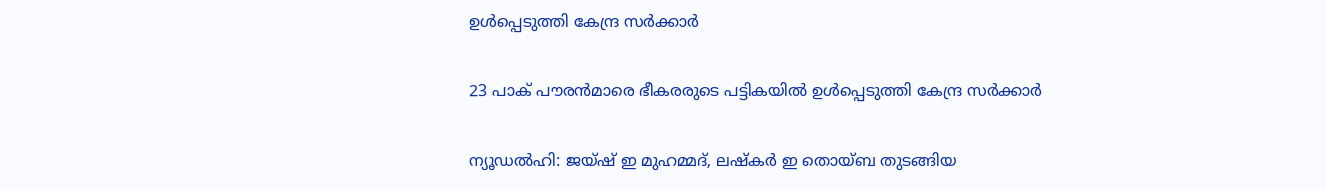ഉള്‍പ്പെടുത്തി കേന്ദ്ര സര്‍ക്കാര്‍

23 പാക് പൗരന്‍മാരെ ഭീകരരുടെ പട്ടികയില്‍ ഉള്‍പ്പെടുത്തി കേന്ദ്ര സര്‍ക്കാര്‍

ന്യൂഡൽഹി: ജയ്ഷ് ഇ മുഹമ്മദ്, ലഷ്കർ ഇ തൊയ്ബ തുടങ്ങിയ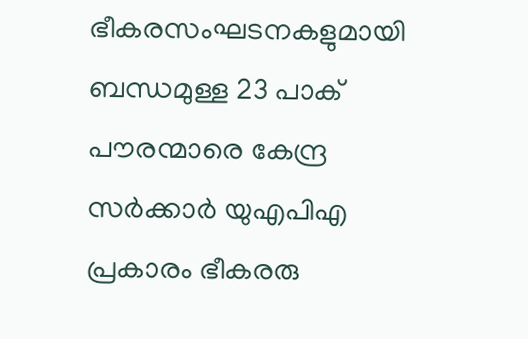ഭീകരസംഘടനകളുമായി ബന്ധമുള്ള 23 പാക് പൗരന്മാരെ കേന്ദ്ര സർക്കാർ യുഎപിഎ പ്രകാരം ഭീകരരു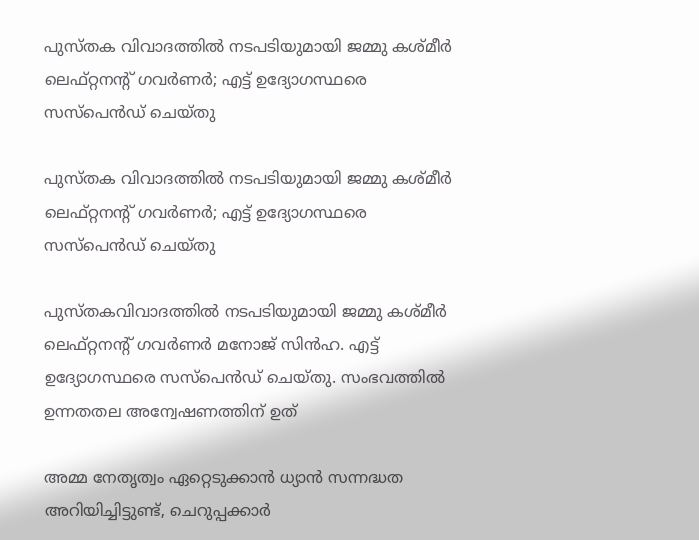പുസ്തക വിവാദത്തിൽ നടപടിയുമായി ജമ്മു കശ്മീർ ലെഫ്റ്റനന്റ് ഗവർണർ; എട്ട് ഉദ്യോഗസ്ഥരെ സസ്പെൻഡ് ചെയ്തു

പുസ്തക വിവാദത്തിൽ നടപടിയുമായി ജമ്മു കശ്മീർ ലെഫ്റ്റനന്റ് ഗവർണർ; എട്ട് ഉദ്യോഗസ്ഥരെ സസ്പെൻഡ് ചെയ്തു

പുസ്തകവിവാദത്തിൽ നടപടിയുമായി ജമ്മു കശ്മീർ ലെഫ്റ്റനന്റ് ഗവർണർ മനോജ് സിൻഹ. എട്ട് ഉദ്യോഗസ്ഥരെ സസ്പെൻഡ് ചെയ്തു. സംഭവത്തിൽ ഉന്നതതല അന്വേഷണത്തിന് ഉത്

അമ്മ നേതൃത്വം ഏറ്റെടുക്കാന്‍ ധ്യാന്‍ സന്നദ്ധത അറിയിച്ചിട്ടുണ്ട്, ചെറുപ്പക്കാര്‍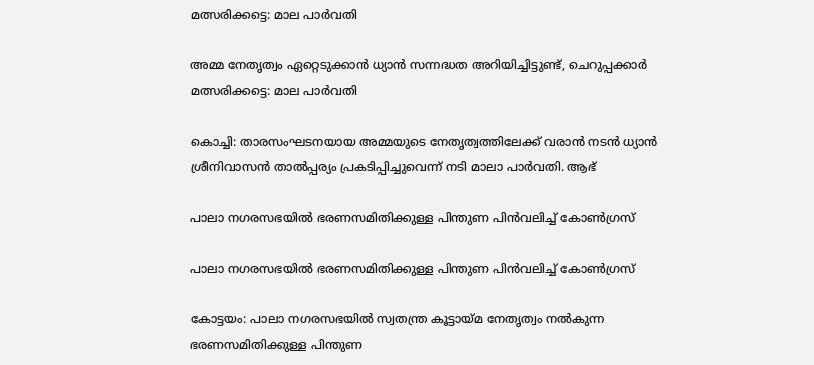മത്സരിക്കട്ടെ: മാല പാര്‍വതി

അമ്മ നേതൃത്വം ഏറ്റെടുക്കാന്‍ ധ്യാന്‍ സന്നദ്ധത അറിയിച്ചിട്ടുണ്ട്, ചെറുപ്പക്കാര്‍ മത്സരിക്കട്ടെ: മാല പാര്‍വതി

കൊച്ചി: താരസംഘടനയായ അമ്മയുടെ നേതൃത്വത്തിലേക്ക് വരാന്‍ നടന്‍ ധ്യാന്‍ ശ്രീനിവാസന്‍ താല്‍പ്പര്യം പ്രകടിപ്പിച്ചുവെന്ന് നടി മാലാ പാര്‍വതി. ആഭ്

പാലാ നഗരസഭയില്‍ ഭരണസമിതിക്കുള്ള പിന്തുണ പിന്‍വലിച്ച് കോണ്‍ഗ്രസ്

പാലാ നഗരസഭയില്‍ ഭരണസമിതിക്കുള്ള പിന്തുണ പിന്‍വലിച്ച് കോണ്‍ഗ്രസ്

കോട്ടയം: പാലാ നഗരസഭയില്‍ സ്വതന്ത്ര കൂട്ടായ്മ നേതൃത്വം നൽകുന്ന ഭരണസമിതിക്കുള്ള പിന്തുണ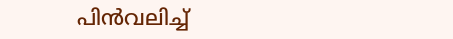പിന്‍വലിച്ച്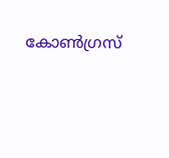കോണ്‍ഗ്രസ്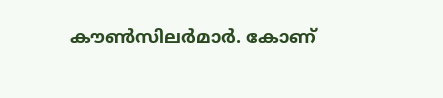കൗണ്‍സിലര്‍മാര്‍. കോണ്